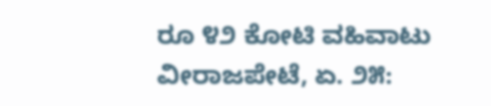ರೂ ೪೨ ಕೋಟಿ ವಹಿವಾಟು ವೀರಾಜಪೇಟೆ, ಏ. ೨೫: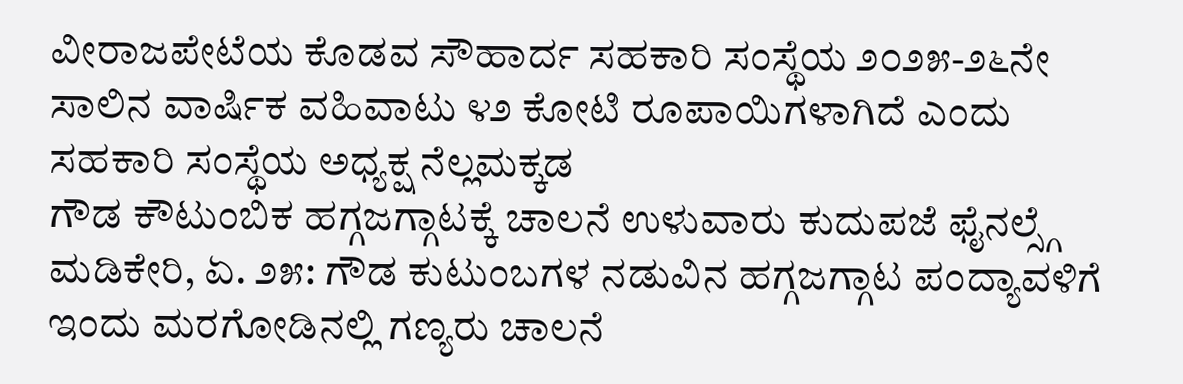ವೀರಾಜಪೇಟೆಯ ಕೊಡವ ಸೌಹಾರ್ದ ಸಹಕಾರಿ ಸಂಸ್ಥೆಯ ೨೦೨೫-೨೬ನೇ ಸಾಲಿನ ವಾರ್ಷಿಕ ವಹಿವಾಟು ೪೨ ಕೋಟಿ ರೂಪಾಯಿಗಳಾಗಿದೆ ಎಂದು ಸಹಕಾರಿ ಸಂಸ್ಥೆಯ ಅಧ್ಯಕ್ಷ ನೆಲ್ಲಮಕ್ಕಡ
ಗೌಡ ಕೌಟುಂಬಿಕ ಹಗ್ಗಜಗ್ಗಾಟಕ್ಕೆ ಚಾಲನೆ ಉಳುವಾರು ಕುದುಪಜೆ ಫೈನಲ್ಸ್ಗೆ ಮಡಿಕೇರಿ, ಏ. ೨೫: ಗೌಡ ಕುಟುಂಬಗಳ ನಡುವಿನ ಹಗ್ಗಜಗ್ಗಾಟ ಪಂದ್ಯಾವಳಿಗೆ ಇಂದು ಮರಗೋಡಿನಲ್ಲಿ ಗಣ್ಯರು ಚಾಲನೆ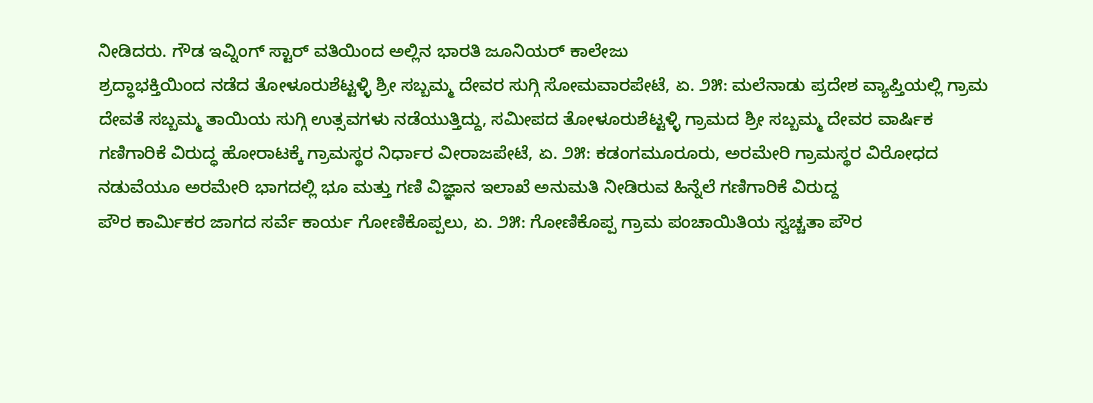ನೀಡಿದರು. ಗೌಡ ಇವ್ನಿಂಗ್ ಸ್ಟಾರ್ ವತಿಯಿಂದ ಅಲ್ಲಿನ ಭಾರತಿ ಜೂನಿಯರ್ ಕಾಲೇಜು
ಶ್ರದ್ಧಾಭಕ್ತಿಯಿಂದ ನಡೆದ ತೋಳೂರುಶೆಟ್ಟಳ್ಳಿ ಶ್ರೀ ಸಬ್ಬಮ್ಮ ದೇವರ ಸುಗ್ಗಿ ಸೋಮವಾರಪೇಟೆ, ಏ. ೨೫: ಮಲೆನಾಡು ಪ್ರದೇಶ ವ್ಯಾಪ್ತಿಯಲ್ಲಿ ಗ್ರಾಮ ದೇವತೆ ಸಬ್ಬಮ್ಮ ತಾಯಿಯ ಸುಗ್ಗಿ ಉತ್ಸವಗಳು ನಡೆಯುತ್ತಿದ್ದು, ಸಮೀಪದ ತೋಳೂರುಶೆಟ್ಟಳ್ಳಿ ಗ್ರಾಮದ ಶ್ರೀ ಸಬ್ಬಮ್ಮ ದೇವರ ವಾರ್ಷಿಕ
ಗಣಿಗಾರಿಕೆ ವಿರುದ್ಧ ಹೋರಾಟಕ್ಕೆ ಗ್ರಾಮಸ್ಥರ ನಿರ್ಧಾರ ವೀರಾಜಪೇಟೆ, ಏ. ೨೫: ಕಡಂಗಮೂರೂರು, ಅರಮೇರಿ ಗ್ರಾಮಸ್ಥರ ವಿರೋಧದ ನಡುವೆಯೂ ಅರಮೇರಿ ಭಾಗದಲ್ಲಿ ಭೂ ಮತ್ತು ಗಣಿ ವಿಜ್ಞಾನ ಇಲಾಖೆ ಅನುಮತಿ ನೀಡಿರುವ ಹಿನ್ನೆಲೆ ಗಣಿಗಾರಿಕೆ ವಿರುದ್ದ
ಪೌರ ಕಾರ್ಮಿಕರ ಜಾಗದ ಸರ್ವೆ ಕಾರ್ಯ ಗೋಣಿಕೊಪ್ಪಲು, ಏ. ೨೫: ಗೋಣಿಕೊಪ್ಪ ಗ್ರಾಮ ಪಂಚಾಯಿತಿಯ ಸ್ವಚ್ಚತಾ ಪೌರ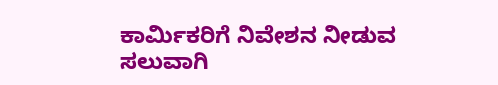ಕಾರ್ಮಿಕರಿಗೆ ನಿವೇಶನ ನೀಡುವ ಸಲುವಾಗಿ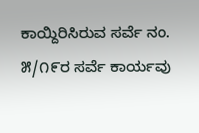ಕಾಯ್ದಿರಿಸಿರುವ ಸರ್ವೆ ನಂ. ೫/೧೯ರ ಸರ್ವೆ ಕಾರ್ಯವು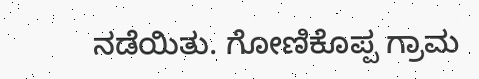ನಡೆಯಿತು. ಗೋಣಿಕೊಪ್ಪ ಗ್ರಾಮ